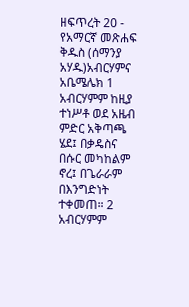ዘፍጥረት 20 - የአማርኛ መጽሐፍ ቅዱስ (ሰማንያ አሃዱ)አብርሃምና አቤሜሌክ 1 አብርሃምም ከዚያ ተነሥቶ ወደ አዜብ ምድር አቅጣጫ ሄደ፤ በቃዴስና በሱር መካከልም ኖረ፤ በጌራራም በእንግድነት ተቀመጠ። 2 አብርሃምም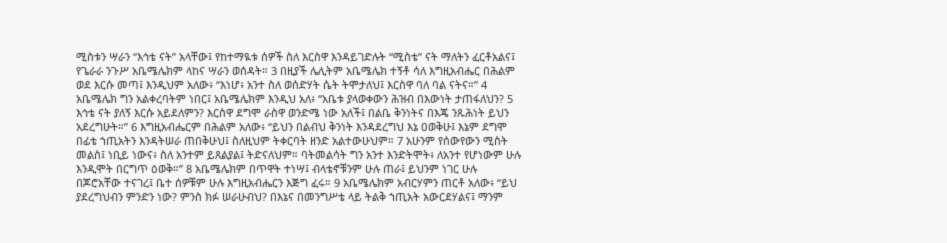ሚስቱን ሣራን “እኅቴ ናት” አላቸው፤ የከተማዪቱ ሰዎች ስለ እርስዋ እንዳይገድሉት “ሚስቴ” ናት ማለትን ፈርቶአልና፤ የጌራራ ንጉሥ አቤሜሌክም ላከና ሣራን ወሰዳት። 3 በዚያች ሌሊትም አቤሜሌክ ተኝቶ ሳለ እግዚአብሔር በሕልም ወደ እርሱ መጣ፤ እንዲህም አለው፥ “እነሆ፥ አንተ ስለ ወሰድሃት ሴት ትሞታለህ፤ እርስዋ ባለ ባል ናትና።” 4 አቤሜሌክ ግን አልቀረባትም ነበር፤ አቤሜሌክም እንዲህ አለ፥ “አቤቱ ያላወቀውን ሕዝብ በእውነት ታጠፋለህን? 5 እኅቴ ናት ያለኝ እርሱ አይደለምን? እርስዋ ደግሞ ራስዋ ወንድሜ ነው አለች፤ በልቤ ቅንነትና በእጄ ንጹሕነት ይህን አደረግሁት።” 6 እግዚአብሔርም በሕልም አለው፥ “ይህን በልብህ ቅንነት እንዳደረግህ እኔ ዐወቅሁ፤ እኔም ደግሞ በፊቴ ኀጢአትን እንዳትሠራ ጠበቅሁህ፤ ስለዚህም ትቀርባት ዘንድ አልተውሁህም። 7 አሁንም የሰውየውን ሚስት መልስ፤ ነቢይ ነውና፥ ስለ አንተም ይጸልያል፤ ትድናለህም። ባትመልሳት ግን አንተ እንድትሞት፥ ለአንተ የሆነውም ሁሉ እንዲሞት በርግጥ ዕወቅ።” 8 አቤሜሌክም በጥዋት ተነሣ፤ ብላቴኖቹንም ሁሉ ጠራ፤ ይህንም ነገር ሁሉ በጆሮአቸው ተናገረ፤ ቤተ ሰዎቹም ሁሉ እግዚአብሔርን እጅግ ፈሩ። 9 አቤሜሌክም አብርሃምን ጠርቶ አለው፥ “ይህ ያደረግህብን ምንድን ነው? ምንስ ክፉ ሠራሁብህ? በእኔና በመንግሥቴ ላይ ትልቅ ኀጢአት አውርደሃልና፤ ማንም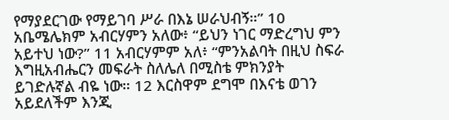የማያደርገው የማይገባ ሥራ በእኔ ሠራህብኝ።” 10 አቤሜሌክም አብርሃምን አለው፥ “ይህን ነገር ማድረግህ ምን አይተህ ነው?” 11 አብርሃምም አለ፥ “ምንአልባት በዚህ ስፍራ እግዚአብሔርን መፍራት ስለሌለ በሚስቴ ምክንያት ይገድሉኛል ብዬ ነው። 12 እርስዋም ደግሞ በእናቴ ወገን አይደለችም እንጂ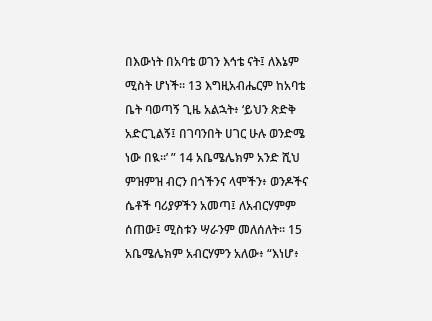በእውነት በአባቴ ወገን እኅቴ ናት፤ ለእኔም ሚስት ሆነች። 13 እግዚአብሔርም ከአባቴ ቤት ባወጣኝ ጊዜ አልኋት፥ ‘ይህን ጽድቅ አድርጊልኝ፤ በገባንበት ሀገር ሁሉ ወንድሜ ነው በዪ።’ ” 14 አቤሜሌክም አንድ ሺህ ምዝምዝ ብርን በጎችንና ላሞችን፥ ወንዶችና ሴቶች ባሪያዎችን አመጣ፤ ለአብርሃምም ሰጠው፤ ሚስቱን ሣራንም መለሰለት። 15 አቤሜሌክም አብርሃምን አለው፥ “እነሆ፥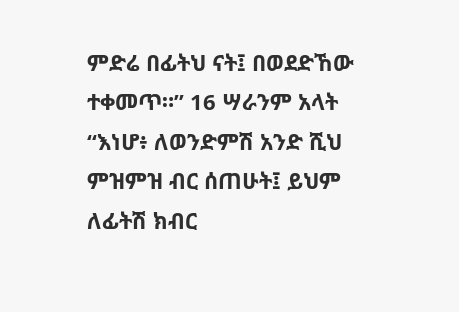ምድሬ በፊትህ ናት፤ በወደድኸው ተቀመጥ።” 16 ሣራንም አላት “እነሆ፥ ለወንድምሽ አንድ ሺህ ምዝምዝ ብር ሰጠሁት፤ ይህም ለፊትሽ ክብር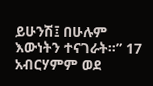ይሁንሽ፤ በሁሉም እውነትን ተናገራት።” 17 አብርሃምም ወደ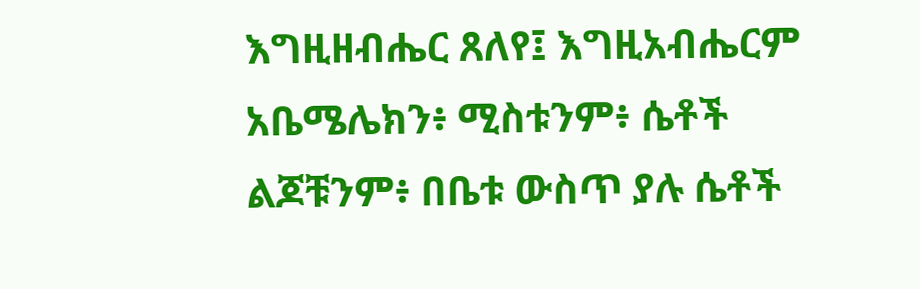እግዚዘብሔር ጸለየ፤ እግዚአብሔርም አቤሜሌክን፥ ሚስቱንም፥ ሴቶች ልጆቹንም፥ በቤቱ ውስጥ ያሉ ሴቶች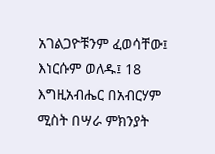አገልጋዮቹንም ፈወሳቸው፤ እነርሱም ወለዱ፤ 18 እግዚአብሔር በአብርሃም ሚስት በሣራ ምክንያት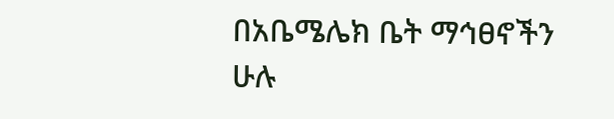በአቤሜሌክ ቤት ማኅፀኖችን ሁሉ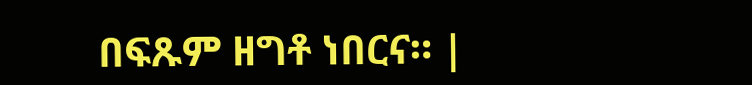በፍጹም ዘግቶ ነበርና። |